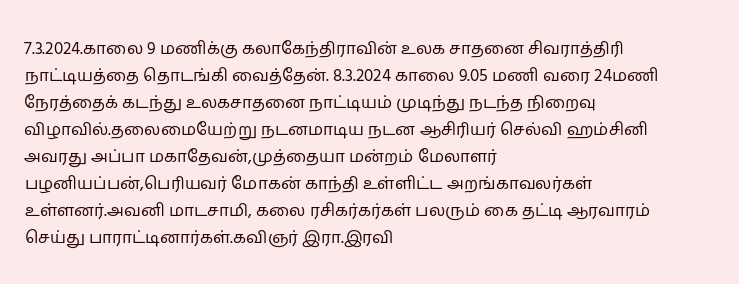7.3.2024.காலை 9 மணிக்கு கலாகேந்திராவின் உலக சாதனை சிவராத்திரி நாட்டியத்தை தொடங்கி வைத்தேன். 8.3.2024 காலை 9.05 மணி வரை 24மணி நேரத்தைக் கடந்து உலகசாதனை நாட்டியம் முடிந்து நடந்த நிறைவு விழாவில்.தலைமையேற்று நடனமாடிய நடன ஆசிரியர் செல்வி ஹம்சினி அவரது அப்பா மகாதேவன்,முத்தையா மன்றம் மேலாளர் பழனியப்பன்,பெரியவர் மோகன் காந்தி உள்ளிட்ட அறங்காவலர்கள் உள்ளனர்.அவனி மாடசாமி, கலை ரசிகர்கர்கள் பலரும் கை தட்டி ஆரவாரம் செய்து பாராட்டினார்கள்.கவிஞர் இரா.இரவி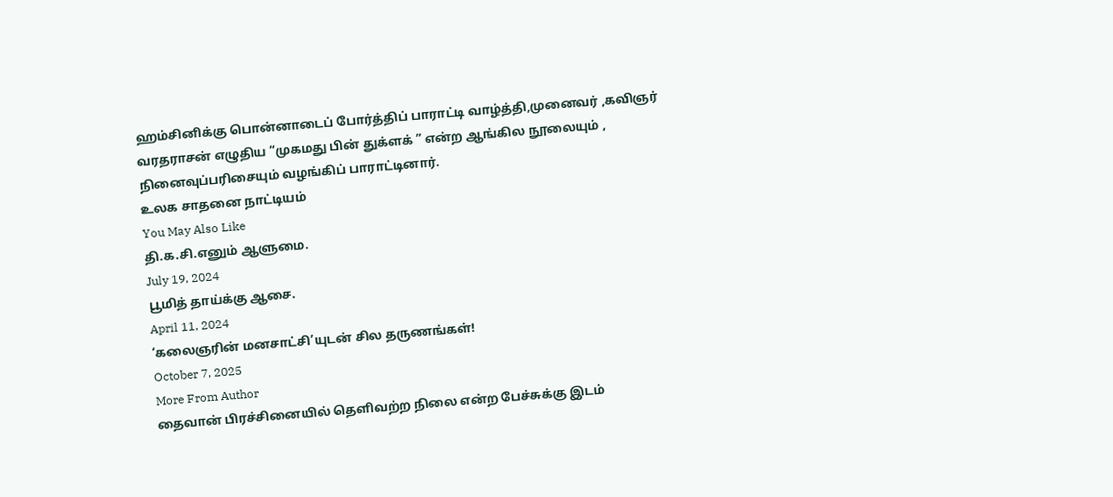ஹம்சினிக்கு பொன்னாடைப் போர்த்திப் பாராட்டி வாழ்த்தி,முனைவர் ,கவிஞர் வரதராசன் எழுதிய “முகமது பின் துக்ளக் ” என்ற ஆங்கில நூலையும் , நினைவுப்பரிசையும் வழங்கிப் பாராட்டினார்.
உலக சாதனை நாட்டியம்
You May Also Like
தி.க.சி.எனும் ஆளுமை.
July 19, 2024
பூமித் தாய்க்கு ஆசை.
April 11, 2024
‘கலைஞரின் மனசாட்சி’யுடன் சில தருணங்கள்!
October 7, 2025
More From Author
தைவான் பிரச்சினையில் தெளிவற்ற நிலை என்ற பேச்சுக்கு இடம்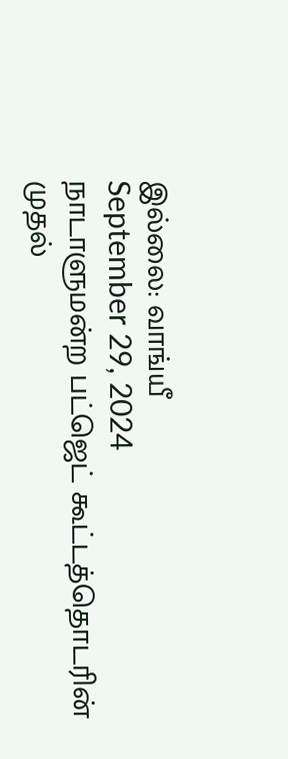இல்லை: வாங்யீ
September 29, 2024
நாடாளுமன்ற பட்ஜெட் கூட்டத்தொடரின் முதல்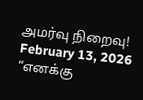அமர்வு நிறைவு!
February 13, 2026
“எனக்கு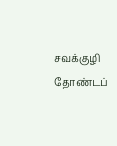சவக்குழி தோண்டப்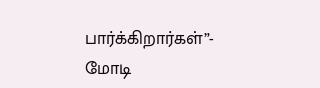பார்க்கிறார்கள்”- மோடி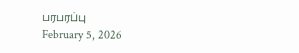பரபரப்பு
February 5, 2026